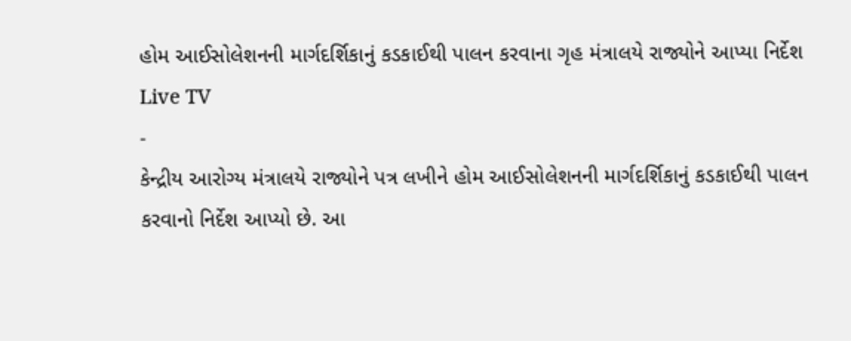હોમ આઈસોલેશનની માર્ગદર્શિકાનું કડકાઈથી પાલન કરવાના ગૃહ મંત્રાલયે રાજ્યોને આપ્યા નિર્દેશ
Live TV
-
કેન્દ્રીય આરોગ્ય મંત્રાલયે રાજ્યોને પત્ર લખીને હોમ આઈસોલેશનની માર્ગદર્શિકાનું કડકાઈથી પાલન કરવાનો નિર્દેશ આપ્યો છે. આ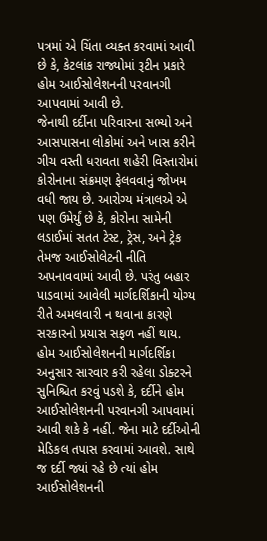પત્રમાં એ ચિંતા વ્યક્ત કરવામાં આવી છે કે, કેટલાંક રાજ્યોમાં રૂટીન પ્રકારે હોમ આઈસોલેશનની પરવાનગી આપવામાં આવી છે.
જેનાથી દર્દીના પરિવારના સભ્યો અને આસપાસના લોકોમાં અને ખાસ કરીને ગીચ વસ્તી ધરાવતા શહેરી વિસ્તારોમાં કોરોનાના સંક્રમણ ફેલવવાનું જોખમ વધી જાય છે. આરોગ્ય મંત્રાલએ એ પણ ઉમેર્યું છે કે, કોરોના સામેની લડાઈમાં સતત ટેસ્ટ, ટ્રેસ, અને ટ્રેક તેમજ આઈસોલેટની નીતિ અપનાવવામાં આવી છે. પરંતુ બહાર પાડવામાં આવેલી માર્ગદર્શિકાની યોગ્ય રીતે અમલવારી ન થવાના કારણે સરકારનો પ્રયાસ સફળ નહીં થાય.
હોમ આઈસોલેશનની માર્ગદર્શિકા અનુસાર સારવાર કરી રહેલા ડોક્ટરને સુનિશ્ચિત કરવું પડશે કે, દર્દીને હોમ આઈસોલેશનની પરવાનગી આપવામાં આવી શકે કે નહીં. જેના માટે દર્દીઓની મેડિકલ તપાસ કરવામાં આવશે. સાથે જ દર્દી જ્યાં રહે છે ત્યાં હોમ આઈસોલેશનની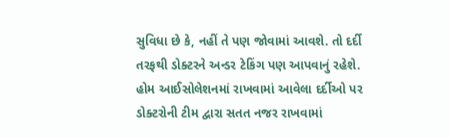સુવિધા છે કે, નહીં તે પણ જોવામાં આવશે. તો દર્દી તરફથી ડોક્ટરને અન્ડર ટેકિંગ પણ આપવાનું રહેશે. હોમ આઈસોલેશનમાં રાખવામાં આવેલા દર્દીઓ પર ડોક્ટરોની ટીમ દ્વારા સતત નજર રાખવામાં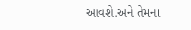આવશે.અને તેમના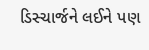ડિસ્ચાર્જને લઈને પણ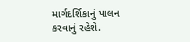માર્ગદર્શિકાનું પાલન કરવાનું રહેશે.